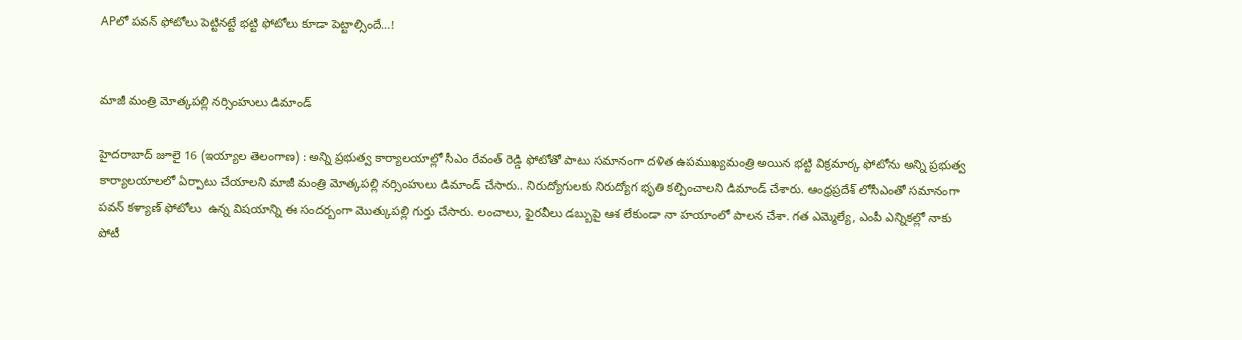APలో పవన్‌ ఫోటోలు పెట్టినట్టే భట్టి ఫోటోలు కూడా పెట్టాల్సిందే…!


మాజీ మంత్రి మోత్కపల్లి నర్సింహులు డిమాండ్‌

హైదరాబాద్‌ జూలై 16 (ఇయ్యాల తెలంగాణ) : అన్ని ప్రభుత్వ కార్యాలయాల్లో సీఎం రేవంత్‌ రెడ్డి ఫోటోతో పాటు సమానంగా దళిత ఉపముఖ్యమంత్రి అయిన భట్టి విక్రమార్క ఫోటోను అన్ని ప్రభుత్వ కార్యాలయాలలో ఏర్పాటు చేయాలని మాజీ మంత్రి మోత్కపల్లి నర్సింహులు డిమాండ్‌ చేసారు.. నిరుద్యోగులకు నిరుద్యోగ భృతి కల్పించాలని డిమాండ్‌ చేశారు. ఆంధ్రప్రదేశ్‌ లోసీఎంతో సమానంగా పవన్‌ కళ్యాణ్‌ ఫోటోలు  ఉన్న విషయాన్ని ఈ సందర్బంగా మొత్కుపల్లి గుర్తు చేసారు. లంచాలు, ఫైరవీలు డబ్బుపై ఆశ లేకుండా నా హయాంలో పాలన చేశా. గత ఎమ్మెల్యే, ఎంపీ ఎన్నికల్లో నాకు పోటీ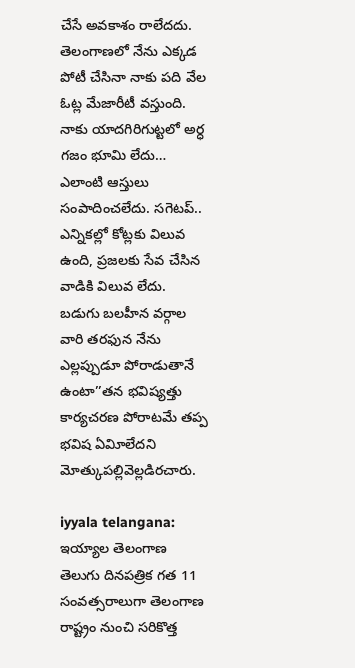చేసే అవకాశం రాలేదదు. తెలంగాణలో నేను ఎక్కడ పోటీ చేసినా నాకు పది వేల ఓట్ల మేజారీటీ వస్తుంది. నాకు యాదగిరిగుట్టలో అర్ధ గజం భూమి లేదు… ఎలాంటి ఆస్తులు సంపాదించలేదు. సగెటప్‌.. ఎన్నికల్లో కోట్లకు విలువ ఉంది, ప్రజలకు సేవ చేసిన వాడికి విలువ లేదు. బడుగు బలహీన వర్గాల వారి తరఫున నేను ఎల్లప్పుడూ పోరాడుతానే ఉంటా’’తన భవిష్యత్తు కార్యచరణ పోరాటమే తప్ప భవిష ఏవిూలేదని మోత్కుపల్లివెల్లడిరచారు.

iyyala telangana: ఇయ్యాల తెలంగాణ తెలుగు దినపత్రిక గత 11 సంవత్సరాలుగా తెలంగాణ రాష్ట్రం నుంచి సరికొత్త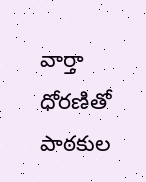వార్తా ధోరణితో పాఠకుల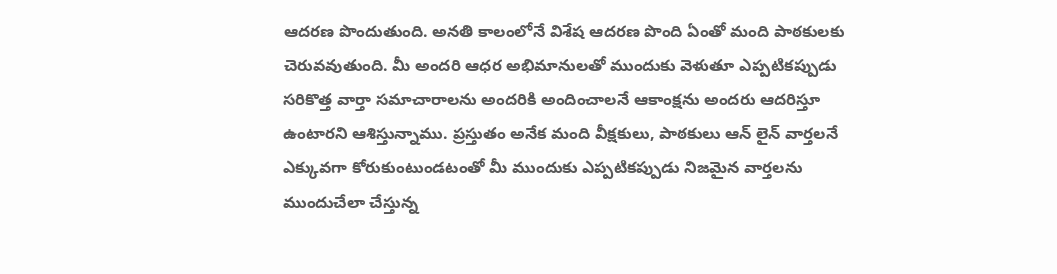ఆదరణ పొందుతుంది. అనతి కాలంలోనే విశేష ఆదరణ పొంది ఏంతో మంది పాఠకులకు చెరువవుతుంది. మీ అందరి ఆధర అభిమానులతో ముందుకు వెళుతూ ఎప్పటికప్పుడు సరికొత్త వార్తా సమాచారాలను అందరికి అందించాలనే ఆకాంక్షను అందరు ఆదరిస్తూ ఉంటారని ఆశిస్తున్నాము. ప్రస్తుతం అనేక మంది వీక్షకులు, పాఠకులు ఆన్ లైన్ వార్తలనే ఎక్కువగా కోరుకుంటుండటంతో మీ ముందుకు ఎప్పటికప్పుడు నిజమైన వార్తలను ముందుచేలా చేస్తున్న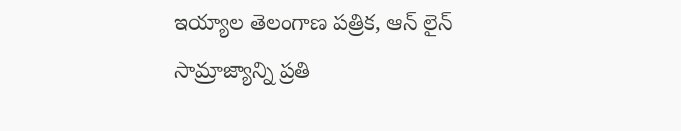ఇయ్యాల తెలంగాణ పత్రిక, ఆన్ లైన్ సామ్రాజ్యాన్ని ప్రతి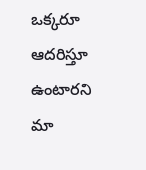ఒక్కరూ ఆదరిస్తూ ఉంటారని మా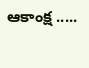ఆకాంక్ష .....